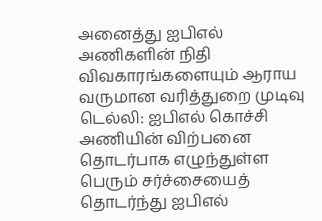அனைத்து ஐபிஎல் அணிகளின் நிதி விவகாரங்களையும் ஆராய வருமான வரித்துறை முடிவு
டெல்லி: ஐபிஎல் கொச்சி அணியின் விற்பனை தொடர்பாக எழுந்துள்ள பெரும் சர்ச்சையைத் தொடர்ந்து ஐபிஎல்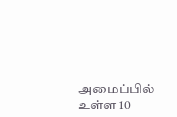அமைப்பில் உள்ள 10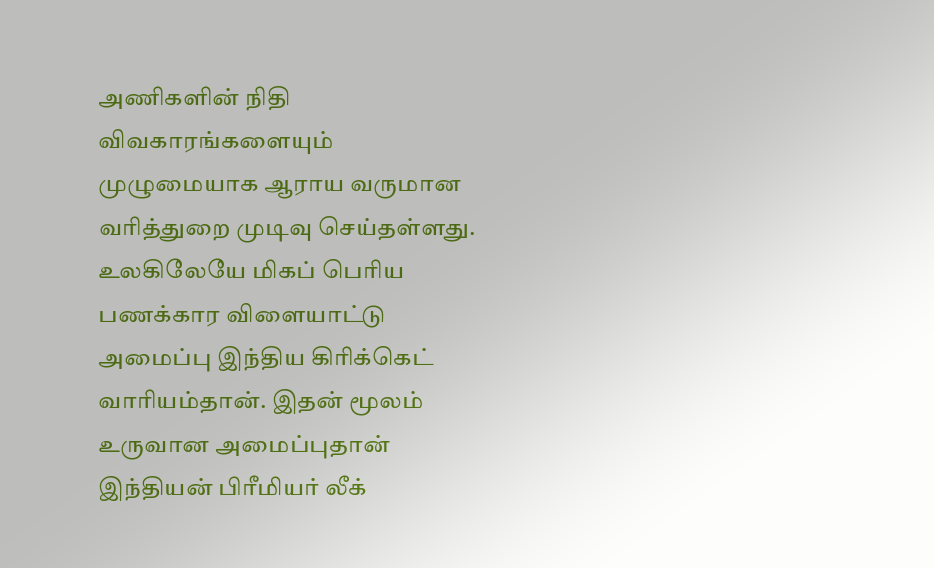அணிகளின் நிதி விவகாரங்களையும் முழுமையாக ஆராய வருமான வரித்துறை முடிவு செய்தள்ளது.
உலகிலேயே மிகப் பெரிய பணக்கார விளையாட்டு அமைப்பு இந்திய கிரிக்கெட் வாரியம்தான். இதன் மூலம் உருவான அமைப்புதான் இந்தியன் பிரீமியர் லீக்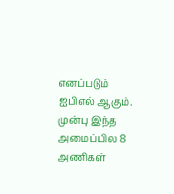எனப்படும் ஐபிஎல் ஆகும். முன்பு இந்த அமைப்பில 8 அணிகள்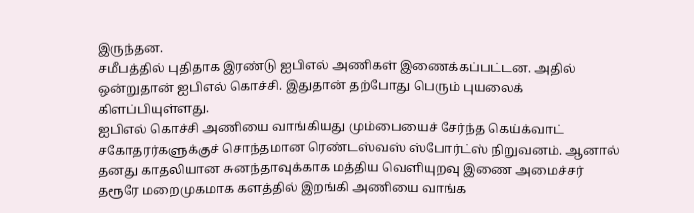இருந்தன.
சமீபத்தில் புதிதாக இரண்டு ஐபிஎல் அணிகள் இணைக்கப்பட்டன. அதில் ஒன்றுதான் ஐபிஎல் கொச்சி. இதுதான் தற்போது பெரும் புயலைக் கிளப்பியுள்ளது.
ஐபிஎல் கொச்சி அணியை வாங்கியது மும்பையைச் சேர்ந்த கெய்க்வாட் சகோதரர்களுக்குச் சொந்தமான ரெண்டஸ்வஸ் ஸ்போர்ட்ஸ் நிறுவனம். ஆனால் தனது காதலியான சுனந்தாவுக்காக மத்திய வெளியுறவு இணை அமைச்சர் தரூரே மறைமுகமாக களத்தில் இறங்கி அணியை வாங்க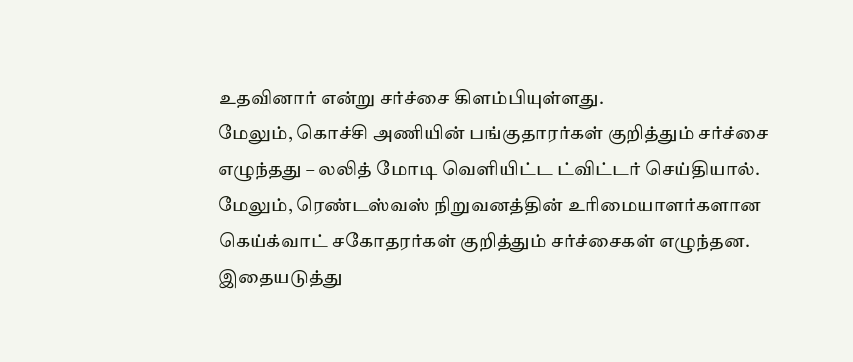உதவினார் என்று சர்ச்சை கிளம்பியுள்ளது.
மேலும், கொச்சி அணியின் பங்குதாரர்கள் குறித்தும் சர்ச்சை எழுந்தது – லலித் மோடி வெளியிட்ட ட்விட்டர் செய்தியால்.
மேலும், ரெண்டஸ்வஸ் நிறுவனத்தின் உரிமையாளர்களான கெய்க்வாட் சகோதரர்கள் குறித்தும் சர்ச்சைகள் எழுந்தன. இதையடுத்து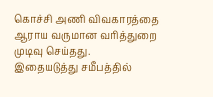கொச்சி அணி விவகாரத்தை ஆராய வருமான வரித்துறை முடிவு செய்தது.
இதையடுத்து சமீபத்தில்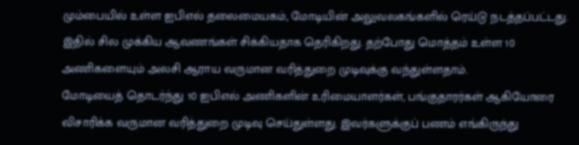மும்பையில் உள்ள ஐபிஎல் தலைமையகம், மோடியின் அலுவலகங்களில் ரெய்டு நடத்தப்பட்டது.
இதில் சில முக்கிய ஆவணங்கள் சிக்கியதாக தெரிகிறது. தற்போது மொத்தம் உள்ள 10 அணிகளையும் அலசி ஆராய வருமான வரித்துறை முடிவுக்கு வந்துள்ளதாம்.
மோடியைத் தொடர்ந்து 10 ஐபிஎல் அணிகளின் உரிமையாளர்கள், பங்குதாரர்கள் ஆகியோரை விசாரிக்க வருமான வரித்துறை முடிவு செய்துள்ளது. இவர்களுக்குப் பணம் எங்கிருந்து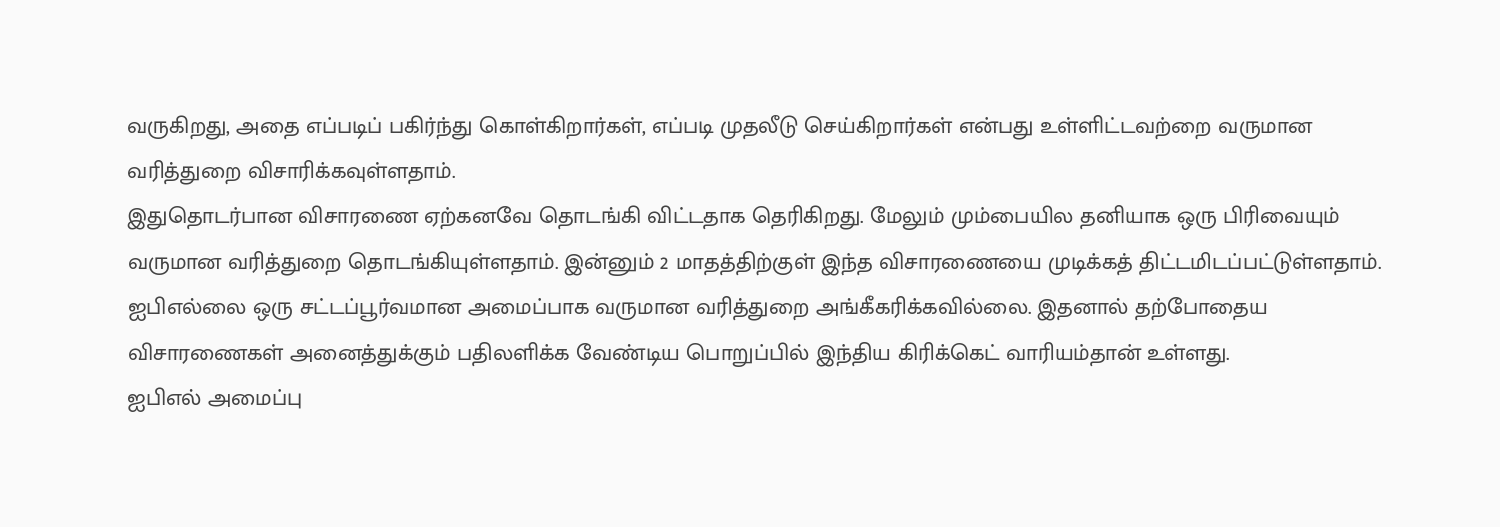வருகிறது, அதை எப்படிப் பகிர்ந்து கொள்கிறார்கள், எப்படி முதலீடு செய்கிறார்கள் என்பது உள்ளிட்டவற்றை வருமான வரித்துறை விசாரிக்கவுள்ளதாம்.
இதுதொடர்பான விசாரணை ஏற்கனவே தொடங்கி விட்டதாக தெரிகிறது. மேலும் மும்பையில தனியாக ஒரு பிரிவையும் வருமான வரித்துறை தொடங்கியுள்ளதாம். இன்னும் 2 மாதத்திற்குள் இந்த விசாரணையை முடிக்கத் திட்டமிடப்பட்டுள்ளதாம்.
ஐபிஎல்லை ஒரு சட்டப்பூர்வமான அமைப்பாக வருமான வரித்துறை அங்கீகரிக்கவில்லை. இதனால் தற்போதைய விசாரணைகள் அனைத்துக்கும் பதிலளிக்க வேண்டிய பொறுப்பில் இந்திய கிரிக்கெட் வாரியம்தான் உள்ளது.
ஐபிஎல் அமைப்பு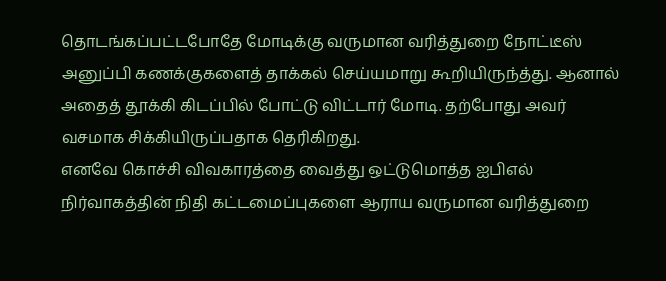தொடங்கப்பட்டபோதே மோடிக்கு வருமான வரித்துறை நோட்டீஸ் அனுப்பி கணக்குகளைத் தாக்கல் செய்யமாறு கூறியிருந்த்து. ஆனால் அதைத் தூக்கி கிடப்பில் போட்டு விட்டார் மோடி. தற்போது அவர் வசமாக சிக்கியிருப்பதாக தெரிகிறது.
எனவே கொச்சி விவகாரத்தை வைத்து ஒட்டுமொத்த ஐபிஎல் நிர்வாகத்தின் நிதி கட்டமைப்புகளை ஆராய வருமான வரித்துறை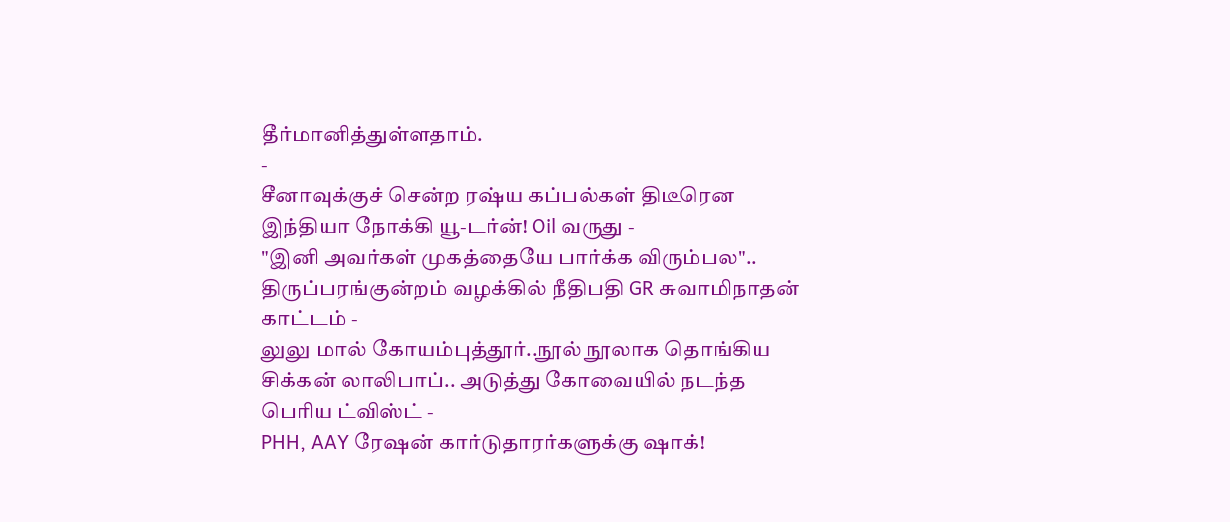தீர்மானித்துள்ளதாம்.
-
சீனாவுக்குச் சென்ற ரஷ்ய கப்பல்கள் திடீரென இந்தியா நோக்கி யூ-டர்ன்! Oil வருது -
"இனி அவர்கள் முகத்தையே பார்க்க விரும்பல".. திருப்பரங்குன்றம் வழக்கில் நீதிபதி GR சுவாமிநாதன் காட்டம் -
லுலு மால் கோயம்புத்தூர்..நூல் நூலாக தொங்கிய சிக்கன் லாலிபாப்.. அடுத்து கோவையில் நடந்த பெரிய ட்விஸ்ட் -
PHH, AAY ரேஷன் கார்டுதாரர்களுக்கு ஷாக்!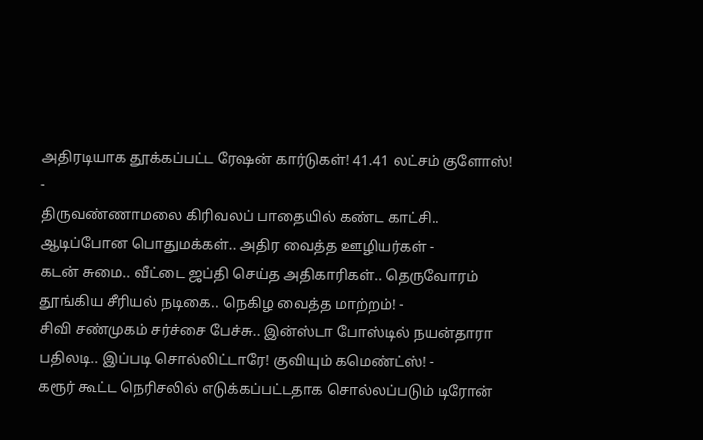அதிரடியாக தூக்கப்பட்ட ரேஷன் கார்டுகள்! 41.41 லட்சம் குளோஸ்! -
திருவண்ணாமலை கிரிவலப் பாதையில் கண்ட காட்சி.. ஆடிப்போன பொதுமக்கள்.. அதிர வைத்த ஊழியர்கள் -
கடன் சுமை.. வீட்டை ஜப்தி செய்த அதிகாரிகள்.. தெருவோரம் தூங்கிய சீரியல் நடிகை.. நெகிழ வைத்த மாற்றம்! -
சிவி சண்முகம் சர்ச்சை பேச்சு.. இன்ஸ்டா போஸ்டில் நயன்தாரா பதிலடி.. இப்படி சொல்லிட்டாரே! குவியும் கமெண்ட்ஸ்! -
கரூர் கூட்ட நெரிசலில் எடுக்கப்பட்டதாக சொல்லப்படும் டிரோன்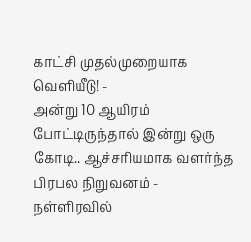காட்சி முதல்முறையாக வெளியீடு! -
அன்று 10 ஆயிரம் போட்டிருந்தால் இன்று ஒரு கோடி.. ஆச்சரியமாக வளர்ந்த பிரபல நிறுவனம் -
நள்ளிரவில்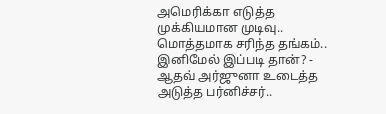அமெரிக்கா எடுத்த முக்கியமான முடிவு.. மொத்தமாக சரிந்த தங்கம்.. இனிமேல் இப்படி தான்? -
ஆதவ் அர்ஜுனா உடைத்த அடுத்த பர்னிச்சர்..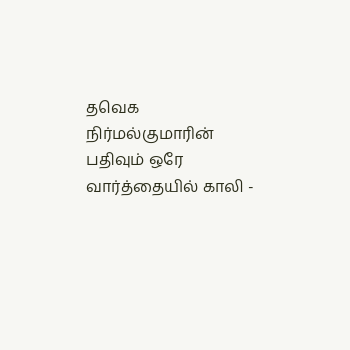தவெக நிர்மல்குமாரின் பதிவும் ஒரே வார்த்தையில் காலி -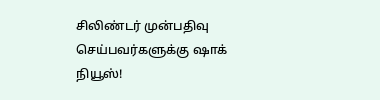சிலிண்டர் முன்பதிவு செய்பவர்களுக்கு ஷாக் நியூஸ்!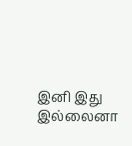இனி இது இல்லைனா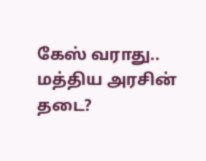கேஸ் வராது.. மத்திய அரசின் தடை?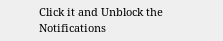Click it and Unblock the Notifications